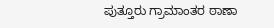ಪುತ್ತೂರು ಗ್ರಾಮಾಂತರ ಠಾಣಾ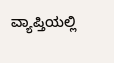ವ್ಯಾಪ್ತಿಯಲ್ಲಿ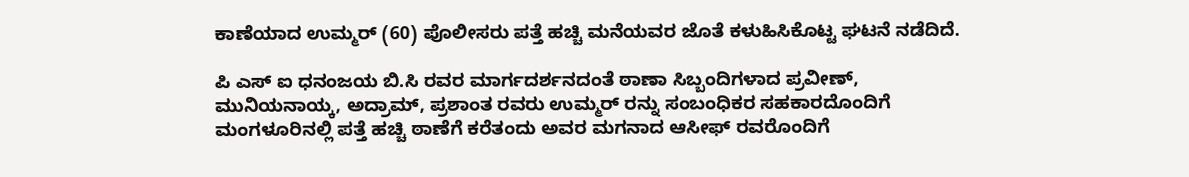ಕಾಣೆಯಾದ ಉಮ್ಮರ್ (60) ಪೊಲೀಸರು ಪತ್ತೆ ಹಚ್ಚಿ ಮನೆಯವರ ಜೊತೆ ಕಳುಹಿಸಿಕೊಟ್ಟ ಘಟನೆ ನಡೆದಿದೆ.

ಪಿ ಎಸ್ ಐ ಧನಂಜಯ ಬಿ.ಸಿ ರವರ ಮಾರ್ಗದರ್ಶನದಂತೆ ಠಾಣಾ ಸಿಬ್ಬಂದಿಗಳಾದ ಪ್ರವೀಣ್, ಮುನಿಯನಾಯ್ಕ, ಅದ್ರಾಮ್, ಪ್ರಶಾಂತ ರವರು ಉಮ್ಮರ್ ರನ್ನು ಸಂಬಂಧಿಕರ ಸಹಕಾರದೊಂದಿಗೆ ಮಂಗಳೂರಿನಲ್ಲಿ ಪತ್ತೆ ಹಚ್ಚಿ ಠಾಣೆಗೆ ಕರೆತಂದು ಅವರ ಮಗನಾದ ಆಸೀಫ್ ರವರೊಂದಿಗೆ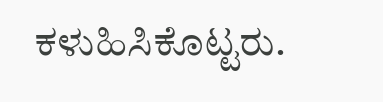ಕಳುಹಿಸಿಕೊಟ್ಟರು.